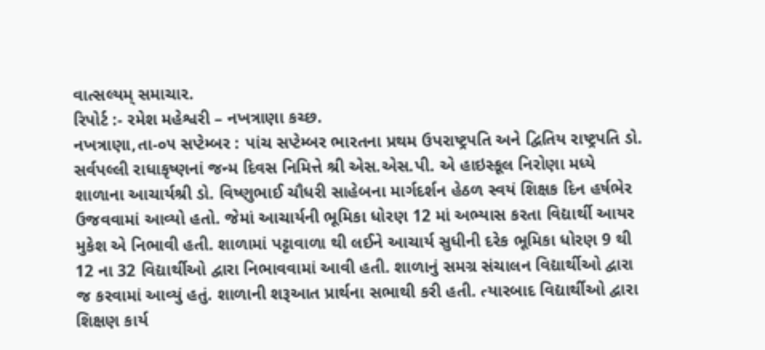વાત્સલ્યમ્ સમાચાર.
રિપોર્ટ :- રમેશ મહેશ્વરી – નખત્રાણા કચ્છ.
નખત્રાણા,તા-૦૫ સપ્ટેમ્બર : પાંચ સપ્ટેમ્બર ભારતના પ્રથમ ઉપરાષ્ટ્રપતિ અને દ્વિતિય રાષ્ટ્રપતિ ડો. સર્વપલ્લી રાધાકૃષ્ણનાં જન્મ દિવસ નિમિત્તે શ્રી એસ.એસ.પી. એ હાઇસ્કૂલ નિરોણા મધ્યે શાળાના આચાર્યશ્રી ડો. વિષ્ણુભાઈ ચૌધરી સાહેબના માર્ગદર્શન હેઠળ સ્વયં શિક્ષક દિન હર્ષભેર ઉજવવામાં આવ્યો હતો. જેમાં આચાર્યની ભૂમિકા ધોરણ 12 માં અભ્યાસ કરતા વિદ્યાર્થી આયર મુકેશ એ નિભાવી હતી. શાળામાં પટ્ટાવાળા થી લઈને આચાર્ય સુધીની દરેક ભૂમિકા ધોરણ 9 થી 12 ના 32 વિદ્યાર્થીઓ દ્વારા નિભાવવામાં આવી હતી. શાળાનું સમગ્ર સંચાલન વિદ્યાર્થીઓ દ્વારા જ કરવામાં આવ્યું હતું. શાળાની શરૂઆત પ્રાર્થના સભાથી કરી હતી. ત્યારબાદ વિદ્યાર્થીઓ દ્વારા શિક્ષણ કાર્ય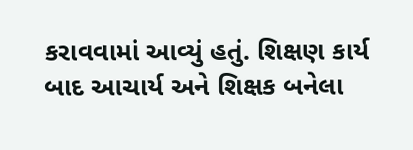કરાવવામાં આવ્યું હતું. શિક્ષણ કાર્ય બાદ આચાર્ય અને શિક્ષક બનેલા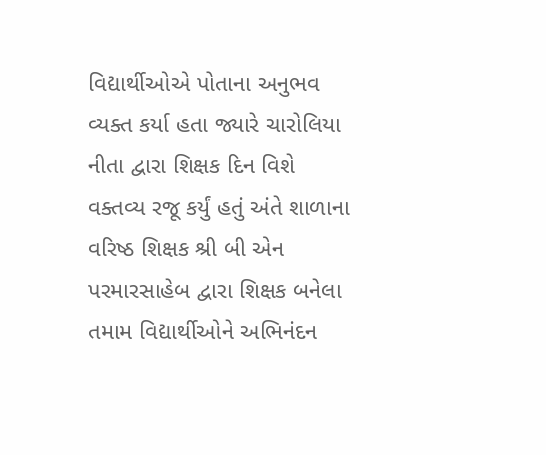વિદ્યાર્થીઓએ પોતાના અનુભવ વ્યક્ત કર્યા હતા જ્યારે ચારોલિયા નીતા દ્વારા શિક્ષક દિન વિશે વક્તવ્ય રજૂ કર્યું હતું અંતે શાળાના વરિષ્ઠ શિક્ષક શ્રી બી એન પરમારસાહેબ દ્વારા શિક્ષક બનેલા તમામ વિદ્યાર્થીઓને અભિનંદન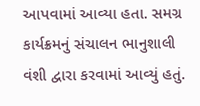આપવામાં આવ્યા હતા. સમગ્ર કાર્યક્રમનું સંચાલન ભાનુશાલી વંશી દ્વારા કરવામાં આવ્યું હતું.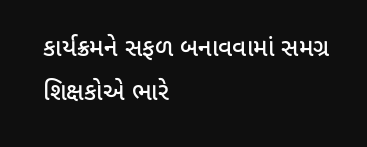કાર્યક્રમને સફળ બનાવવામાં સમગ્ર શિક્ષકોએ ભારે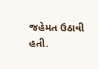જહેમત ઉઠાવી હતી.